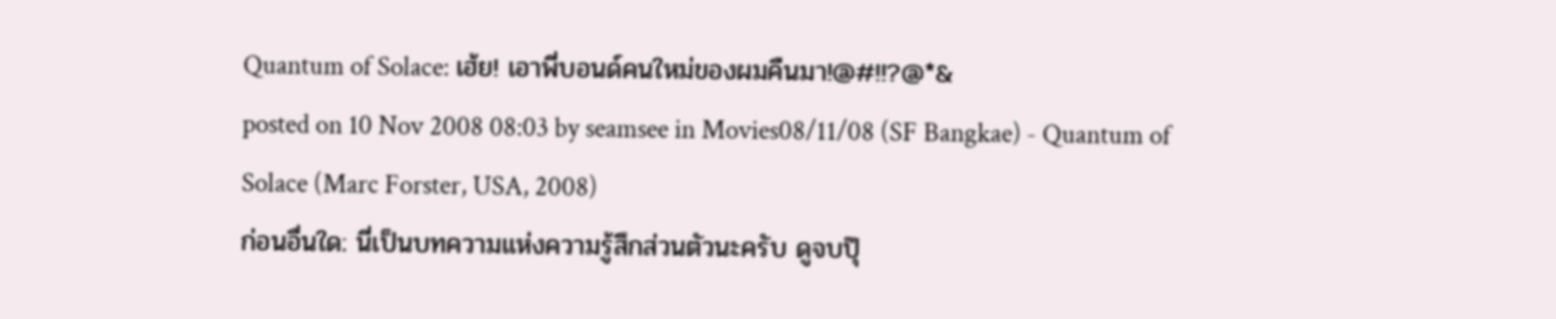Quantum of Solace: เฮ้ย! เอาพี่บอนด์คนใหม่ของผมคืนมา!@#!!?@*&
posted on 10 Nov 2008 08:03 by seamsee in Movies08/11/08 (SF Bangkae) - Quantum of Solace (Marc Forster, USA, 2008)
ก่อนอื่นใด: นี่เป็นบทความแห่งความรู้สึกส่วนตัวนะครับ ดูจบปุ๊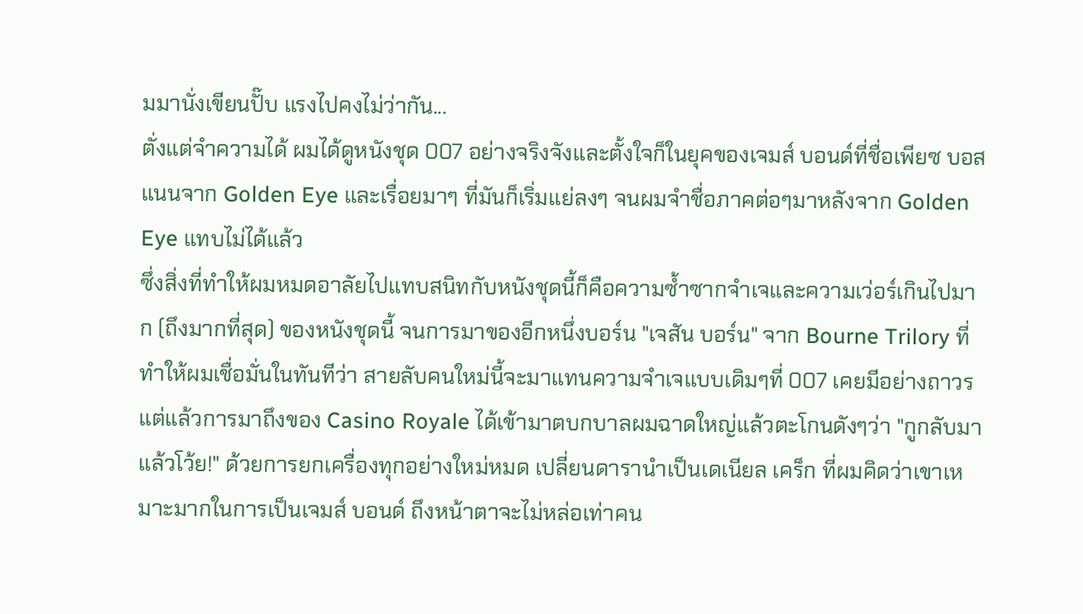มมานั่งเขียนปั๊บ แรงไปคงไม่ว่ากัน...
ตั่งแต่จำความได้ ผมได้ดูหนังชุด 007 อย่างจริงจังและตั้งใจก็ในยุคของเจมส์ บอนด์ที่ชื่อเพียซ บอสแนนจาก Golden Eye และเรื่อยมาๆ ที่มันก็เริ่มแย่ลงๆ จนผมจำชื่อภาคต่อๆมาหลังจาก Golden Eye แทบไม่ได้แล้ว
ซึ่งสิ่งที่ทำให้ผมหมดอาลัยไปแทบสนิทกับหนังชุดนี้ก็คือความซ้ำซากจำเจและความเว่อร์เกินไปมาก (ถึงมากที่สุด) ของหนังชุดนี้ จนการมาของอีกหนึ่งบอร์น "เจสัน บอร์น" จาก Bourne Trilory ที่ทำให้ผมเชื่อมั่นในทันทีว่า สายลับคนใหม่นี้จะมาแทนความจำเจแบบเดิมๆที่ 007 เคยมีอย่างถาวร
แต่แล้วการมาถึงของ Casino Royale ได้เข้ามาตบกบาลผมฉาดใหญ่แล้วตะโกนดังๆว่า "กูกลับมาแล้วโว้ย!" ด้วยการยกเครื่องทุกอย่างใหม่หมด เปลี่ยนดารานำเป็นเดเนียล เคร็ก ที่ผมคิดว่าเขาเหมาะมากในการเป็นเจมส์ บอนด์ ถึงหน้าตาจะไม่หล่อเท่าคน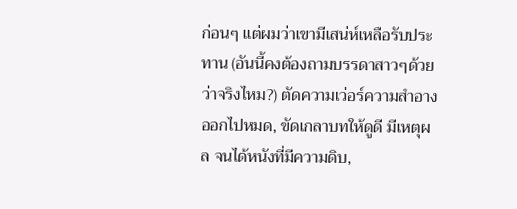ก่อนๆ แต่ผมว่าเขามีเสน่ห์เหลือรับประทาน (อันนี้คงต้องถามบรรดาสาวๆด้วย ว่าจริงไหม?) ตัดความเว่อร์ความสำอางออกไปหมด, ขัดเกลาบทให้ดูดี มีเหตุผล จนได้หนังที่มีความดิบ,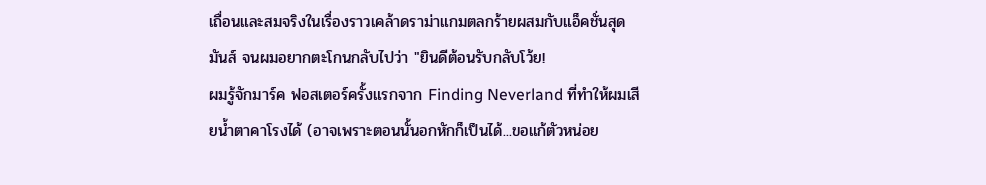เถื่อนและสมจริงในเรื่องราวเคล้าดราม่าแกมตลกร้ายผสมกับแอ็คชั่นสุดมันส์ จนผมอยากตะโกนกลับไปว่า "ยินดีต้อนรับกลับโว้ย!
ผมรู้จักมาร์ค ฟอสเตอร์ครั้งแรกจาก Finding Neverland ที่ทำให้ผมเสียน้ำตาคาโรงได้ (อาจเพราะตอนนั้นอกหักก็เป็นได้...ขอแก้ตัวหน่อย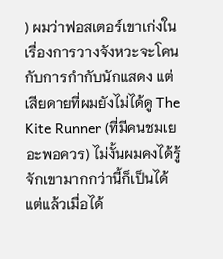) ผมว่าฟอสเตอร์เขาเก่งในเรื่องการวางจังหวะจะโคนกับการกำกับนักแสดง แต่เสียดายที่ผมยังไม่ได้ดู The Kite Runner (ที่มีคนชมเยอะพอควร) ไม่งั้นผมคงได้รู้จักเขามากกว่านี้ก็เป็นได้
แต่แล้วเมื่อได้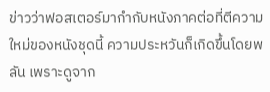ข่าวว่าฟอสเตอร์มากำกับหนังภาคต่อที่ตีความใหม่ของหนังชุดนี้ ความประหวันก็เกิดขึ้นโดยพลัน เพราะดูจาก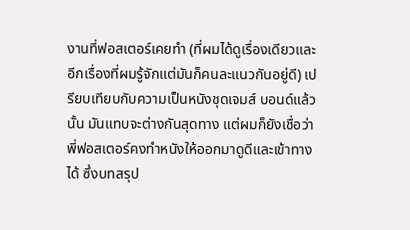งานที่ฟอสเตอร์เคยทำ (ที่ผมได้ดูเรื่องเดียวและอีกเรื่องที่ผมรู้จักแต่มันก็คนละแนวกันอยู่ดี) เปรียบเทียบกับความเป็นหนังชุดเจมส์ บอนด์แล้วนั้น มันแทบจะต่างกันสุดทาง แต่ผมก็ยังเชื่อว่าพี่ฟอสเตอร์คงทำหนังให้ออกมาดูดีและเข้าทางได้ ซึ่งบทสรุป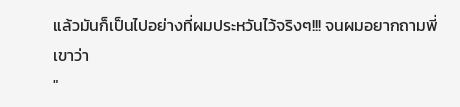แล้วมันก็เป็นไปอย่างที่ผมประหวันไว้จริงๆ!!! จนผมอยากถามพี่เขาว่า
"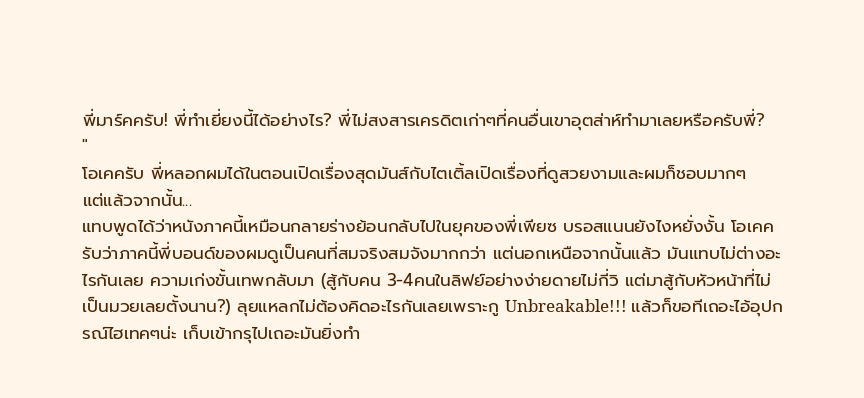พี่มาร์คครับ! พี่ทำเยี่ยงนี้ได้อย่างไร? พี่ไม่สงสารเครดิตเก่าๆที่คนอื่นเขาอุตส่าห์ทำมาเลยหรือครับพี่?
"
โอเคครับ พี่หลอกผมได้ในตอนเปิดเรื่องสุดมันส์กับไตเติ้ลเปิดเรื่องที่ดูสวยงามและผมก็ชอบมากๆ
แต่แล้วจากนั้น...
แทบพูดได้ว่าหนังภาคนี้เหมือนกลายร่างย้อนกลับไปในยุคของพี่เพียซ บรอสแนนยังไงหยั่งงั้น โอเคครับว่าภาคนี้พี่บอนด์ของผมดูเป็นคนที่สมจริงสมจังมากกว่า แต่นอกเหนือจากนั้นแล้ว มันแทบไม่ต่างอะไรกันเลย ความเก่งขั้นเทพกลับมา (สู้กับคน 3-4คนในลิฟย์อย่างง่ายดายไม่กี่วิ แต่มาสู้กับหัวหน้าที่ไม่เป็นมวยเลยตั้งนาน?) ลุยแหลกไม่ต้องคิดอะไรกันเลยเพราะกู Unbreakable!!! แล้วก็ขอทีเถอะไอ้อุปกรณ์ไฮเทคๆน่ะ เก็บเข้ากรุไปเถอะมันยิ่งทำ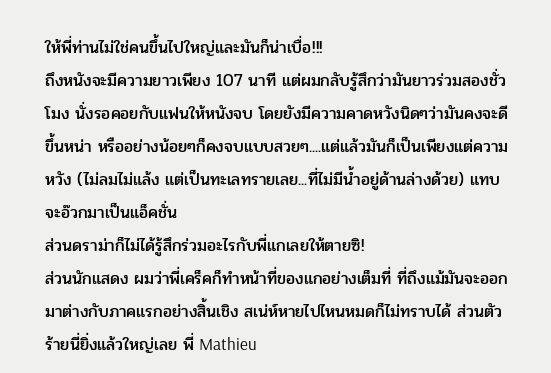ให้พี่ท่านไม่ใช่คนขึ้นไปใหญ่และมันก็น่าเบื่อ!!!
ถึงหนังจะมีความยาวเพียง 107 นาที แต่ผมกลับรู้สึกว่ามันยาวร่วมสองชั่วโมง นั่งรอคอยกับแฟนให้หนังจบ โดยยังมีความคาดหวังนิดๆว่ามันคงจะดีขึ้นหน่า หรืออย่างน้อยๆก็คงจบแบบสวยๆ....แต่แล้วมันก็เป็นเพียงแต่ความหวัง (ไม่ลมไม่แล้ง แต่เป็นทะเลทรายเลย...ที่ไม่มีน้ำอยู่ด้านล่างด้วย) แทบจะอ๊วกมาเป็นแอ็คชั่น
ส่วนดราม่าก็ไม่ได้รู้สึกร่วมอะไรกับพี่แกเลยให้ตายซิ!
ส่วนนักแสดง ผมว่าพี่เคร็คก็ทำหน้าที่ของแกอย่างเต็มที่ ที่ถึงแม้มันจะออกมาต่างกับภาคแรกอย่างสิ้นเชิง สเน่ห์หายไปไหนหมดก็ไม่ทราบได้ ส่วนตัวร้ายนี่ยิ่งแล้วใหญ่เลย พี่ Mathieu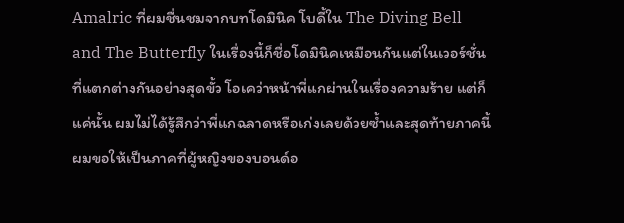Amalric ที่ผมชื่นชมจากบทโดมินิค โบดี้ใน The Diving Bell and The Butterfly ในเรื่องนี้ก็ชื่อโดมินิคเหมือนกันแต่ในเวอร์ชั่นที่แตกต่างกันอย่างสุดขั้ว โอเคว่าหน้าพี่แกผ่านในเรื่องความร้าย แต่ก็แค่นั้น ผมไม่ได้รู้สึกว่าพี่แกฉลาดหรือเก่งเลยด้วยซ้ำและสุดท้ายภาคนี้ผมขอให้เป็นภาคที่ผู้หญิงของบอนด์อ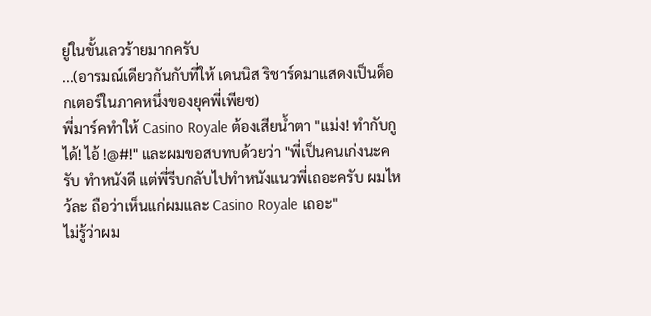ยู่ในขั้นเลวร้ายมากครับ
...(อารมณ์เดียวกันกับที่ให้ เดนนิส ริชาร์ดมาแสดงเป็นด็อกเตอร์ในภาคหนึ่งของยุคพี่เพียซ)
พี่มาร์คทำให้ Casino Royale ต้องเสียน้ำตา "แม่ง! ทำกับกูได้! ไอ้ !@#!" และผมขอสบทบด้วยว่า "พี่เป็นคนเก่งนะครับ ทำหนังดี แต่พี่รีบกลับไปทำหนังแนวพี่เถอะครับ ผมไหว้ละ ถือว่าเห็นแก่ผมและ Casino Royale เถอะ"
ไม่รู้ว่าผม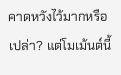คาดหวังไว้มากหรือเปล่า? แต่โมเม้นต์นี้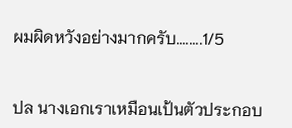ผมผิดหวังอย่างมากครับ........1/5


ปล นางเอกเราเหมือนเป้นตัวประกอบ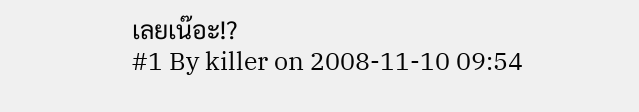เลยเน๊อะ!?
#1 By killer on 2008-11-10 09:54